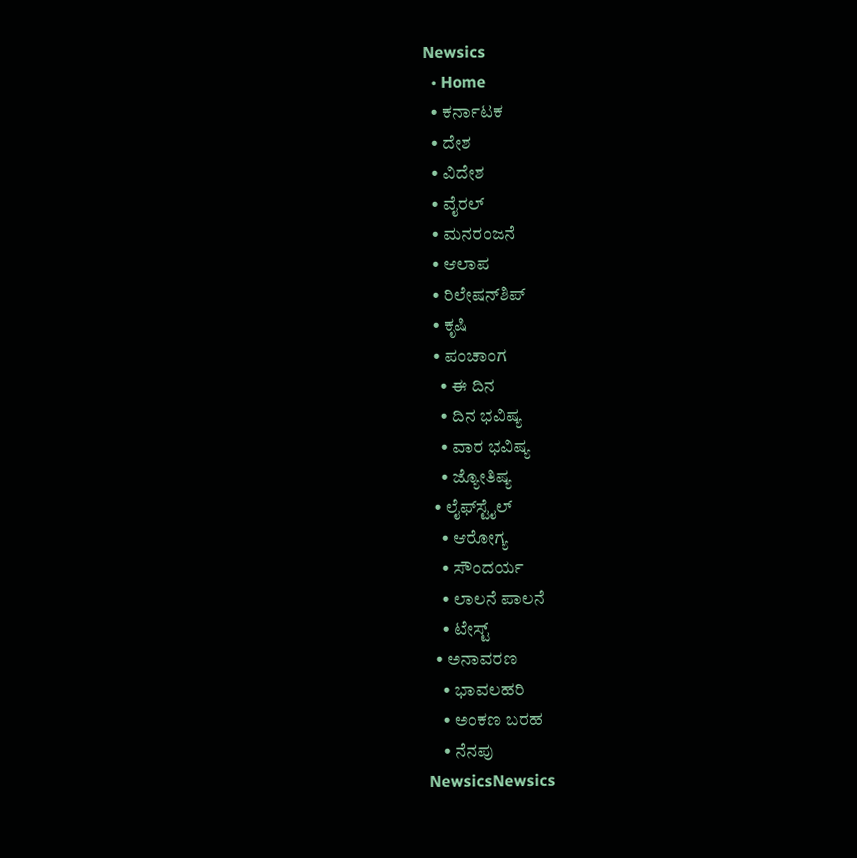Newsics
  • Home
  • ಕರ್ನಾಟಕ
  • ದೇಶ
  • ವಿದೇಶ
  • ವೈರಲ್
  • ಮನರಂಜನೆ
  • ಆಲಾಪ
  • ರಿಲೇಷನ್‌ಶಿಪ್
  • ಕೃಷಿ
  • ಪಂಚಾಂಗ
    • ಈ ದಿನ
    • ದಿನ ಭವಿಷ್ಯ
    • ವಾರ ಭವಿಷ್ಯ
    • ಜ್ಯೋತಿಷ್ಯ
  • ಲೈಫ್‌ಸ್ಟೈಲ್
    • ಆರೋಗ್ಯ
    • ಸೌಂದರ್ಯ
    • ಲಾಲನೆ ಪಾಲನೆ
    • ಟೇಸ್ಟ್
  • ಅನಾವರಣ
    • ಭಾವಲಹರಿ
    • ಅಂಕಣ ಬರಹ
    • ನೆನಪು
NewsicsNewsics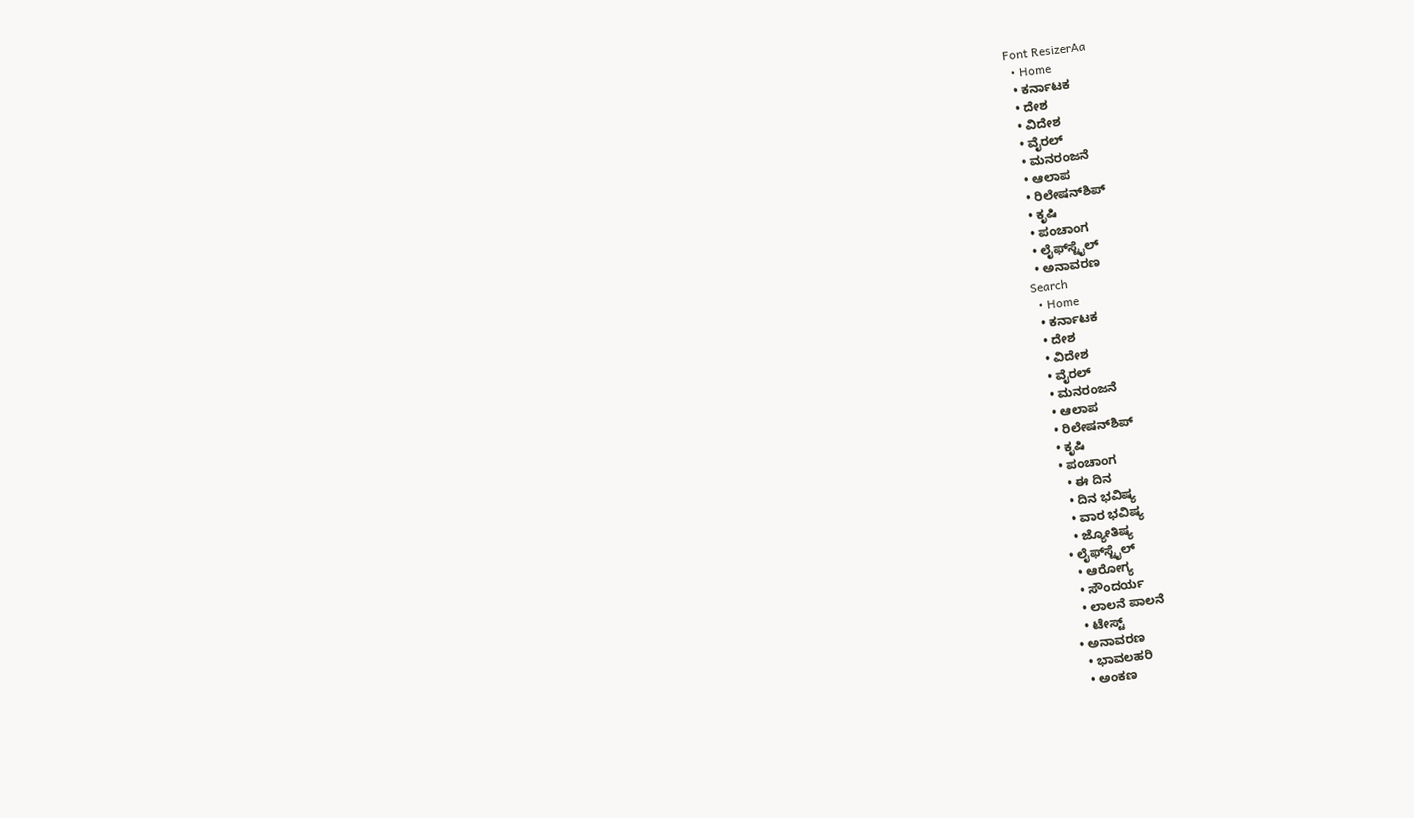Font ResizerAa
  • Home
  • ಕರ್ನಾಟಕ
  • ದೇಶ
  • ವಿದೇಶ
  • ವೈರಲ್
  • ಮನರಂಜನೆ
  • ಆಲಾಪ
  • ರಿಲೇಷನ್‌ಶಿಪ್
  • ಕೃಷಿ
  • ಪಂಚಾಂಗ
  • ಲೈಫ್‌ಸ್ಟೈಲ್
  • ಅನಾವರಣ
Search
  • Home
  • ಕರ್ನಾಟಕ
  • ದೇಶ
  • ವಿದೇಶ
  • ವೈರಲ್
  • ಮನರಂಜನೆ
  • ಆಲಾಪ
  • ರಿಲೇಷನ್‌ಶಿಪ್
  • ಕೃಷಿ
  • ಪಂಚಾಂಗ
    • ಈ ದಿನ
    • ದಿನ ಭವಿಷ್ಯ
    • ವಾರ ಭವಿಷ್ಯ
    • ಜ್ಯೋತಿಷ್ಯ
  • ಲೈಫ್‌ಸ್ಟೈಲ್
    • ಆರೋಗ್ಯ
    • ಸೌಂದರ್ಯ
    • ಲಾಲನೆ ಪಾಲನೆ
    • ಟೇಸ್ಟ್
  • ಅನಾವರಣ
    • ಭಾವಲಹರಿ
    • ಅಂಕಣ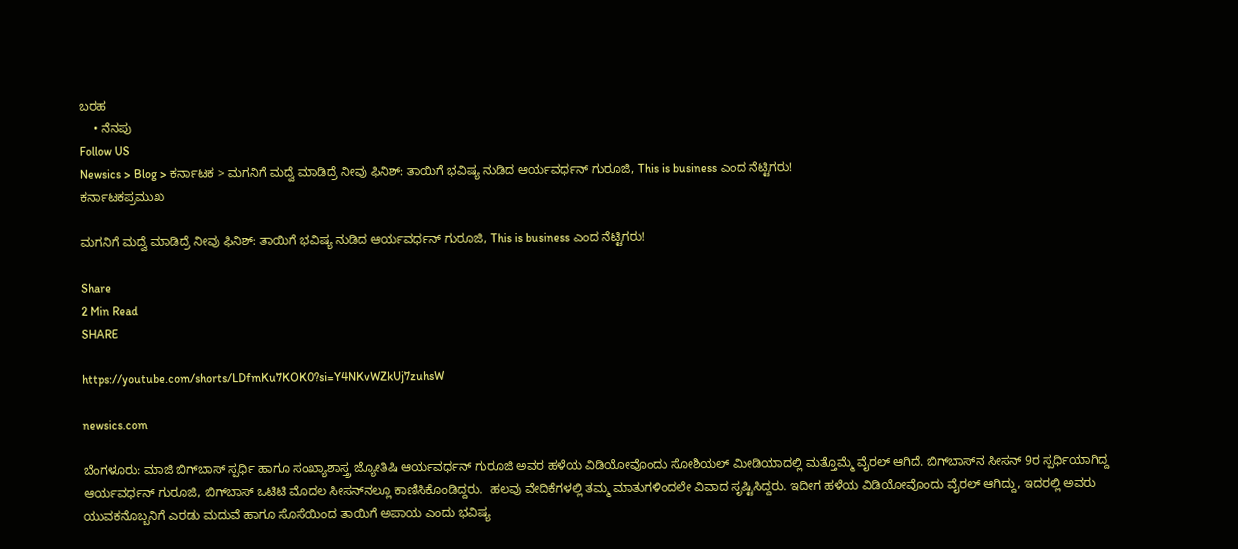ಬರಹ
    • ನೆನಪು
Follow US
Newsics > Blog > ಕರ್ನಾಟಕ > ಮಗನಿಗೆ ಮದ್ವೆ ಮಾಡಿದ್ರೆ ನೀವು ಫಿನಿಶ್‌: ತಾಯಿಗೆ ಭವಿಷ್ಯ ನುಡಿದ ಆರ್ಯವರ್ಧನ್‌ ಗುರೂಜಿ, This is business ಎಂದ ನೆಟ್ಟಿಗರು!
ಕರ್ನಾಟಕಪ್ರಮುಖ

ಮಗನಿಗೆ ಮದ್ವೆ ಮಾಡಿದ್ರೆ ನೀವು ಫಿನಿಶ್‌: ತಾಯಿಗೆ ಭವಿಷ್ಯ ನುಡಿದ ಆರ್ಯವರ್ಧನ್‌ ಗುರೂಜಿ, This is business ಎಂದ ನೆಟ್ಟಿಗರು!

Share
2 Min Read
SHARE

https://youtube.com/shorts/LDfmKu7KOK0?si=Y4NKvWZkUj7zuhsW

newsics.com

ಬೆಂಗಳೂರು: ಮಾಜಿ ಬಿಗ್‌ಬಾಸ್‌ ಸ್ಪರ್ಧಿ ಹಾಗೂ ಸಂಖ್ಯಾಶಾಸ್ತ್ರ ಜ್ಯೋತಿಷಿ ಆರ್ಯವರ್ಧನ್‌ ಗುರೂಜಿ ಅವರ ಹಳೆಯ ವಿಡಿಯೋವೊಂದು ಸೋಶಿಯಲ್‌ ಮೀಡಿಯಾದಲ್ಲಿ ಮತ್ತೊಮ್ಮೆ ವೈರಲ್‌ ಆಗಿದೆ. ಬಿಗ್‌ಬಾಸ್‌ನ ಸೀಸನ್‌ 9ರ ಸ್ಪರ್ಧಿಯಾಗಿದ್ದ ಆರ್ಯವರ್ಧನ್‌ ಗುರೂಜಿ, ಬಿಗ್‌ಬಾಸ್‌ ಒಟಿಟಿ ಮೊದಲ ಸೀಸನ್‌ನಲ್ಲೂ ಕಾಣಿಸಿಕೊಂಡಿದ್ದರು.  ಹಲವು ವೇದಿಕೆಗಳಲ್ಲಿ ತಮ್ಮ ಮಾತುಗಳಿಂದಲೇ ವಿವಾದ ಸೃಷ್ಟಿಸಿದ್ದರು. ಇದೀಗ ಹಳೆಯ ವಿಡಿಯೋವೊಂದು ವೈರಲ್ ಆಗಿದ್ದು, ಇದರಲ್ಲಿ ಅವರು ಯುವಕನೊಬ್ಬನಿಗೆ ಎರಡು ಮದುವೆ ಹಾಗೂ ಸೊಸೆಯಿಂದ ತಾಯಿಗೆ ಅಪಾಯ ಎಂದು ಭವಿಷ್ಯ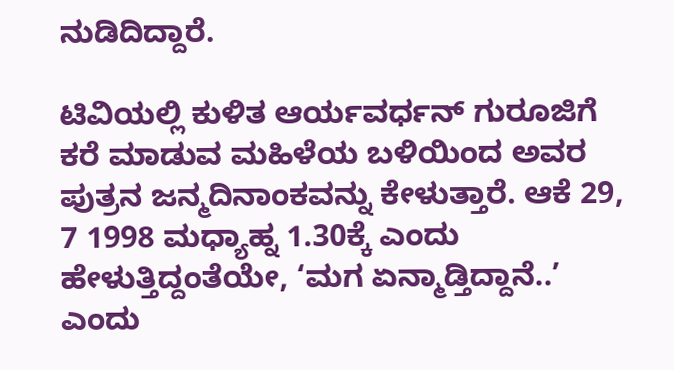ನುಡಿದಿದ್ದಾರೆ.

ಟಿವಿಯಲ್ಲಿ ಕುಳಿತ ಆರ್ಯವರ್ಧನ್‌ ಗುರೂಜಿಗೆ ಕರೆ ಮಾಡುವ ಮಹಿಳೆಯ ಬಳಿಯಿಂದ ಅವರ ಪುತ್ರನ ಜನ್ಮದಿನಾಂಕವನ್ನು ಕೇಳುತ್ತಾರೆ. ಆಕೆ 29, 7 1998 ಮಧ್ಯಾಹ್ನ 1.30ಕ್ಕೆ ಎಂದು ಹೇಳುತ್ತಿದ್ದಂತೆಯೇ, ‘ಮಗ ಏನ್ಮಾಡ್ತಿದ್ದಾನೆ..’ ಎಂದು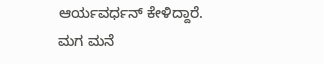ಆರ್ಯವರ್ಧನ್‌ ಕೇಳಿದ್ದಾರೆ. ಮಗ ಮನೆ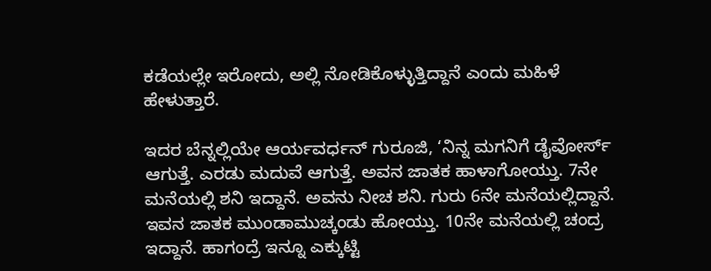ಕಡೆಯಲ್ಲೇ ಇರೋದು, ಅಲ್ಲಿ ನೋಡಿಕೊಳ್ಳುತ್ತಿದ್ದಾನೆ ಎಂದು ಮಹಿಳೆ ಹೇಳುತ್ತಾರೆ.

ಇದರ ಬೆನ್ನಲ್ಲಿಯೇ ಆರ್ಯವರ್ಧನ್‌ ಗುರೂಜಿ, ‘ನಿನ್ನ ಮಗನಿಗೆ ಡೈವೋರ್ಸ್‌ ಆಗುತ್ತೆ. ಎರಡು ಮದುವೆ ಆಗುತ್ತೆ. ಅವನ ಜಾತಕ ಹಾಳಾಗೋಯ್ತು. 7ನೇ ಮನೆಯಲ್ಲಿ ಶನಿ ಇದ್ದಾನೆ. ಅವನು ನೀಚ ಶನಿ. ಗುರು 6ನೇ ಮನೆಯಲ್ಲಿದ್ದಾನೆ. ಇವನ ಜಾತಕ ಮುಂಡಾಮುಚ್ಕಂಡು ಹೋಯ್ತು. 10ನೇ ಮನೆಯಲ್ಲಿ ಚಂದ್ರ ಇದ್ದಾನೆ. ಹಾಗಂದ್ರೆ ಇನ್ನೂ ಎಕ್ಕುಟ್ಟಿ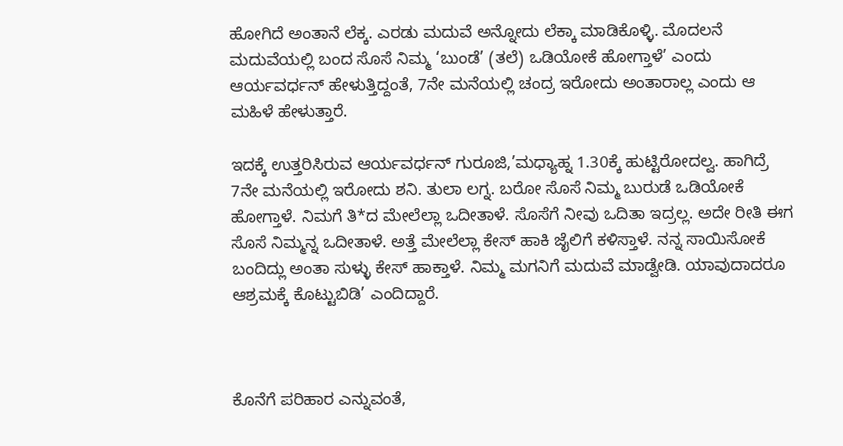ಹೋಗಿದೆ ಅಂತಾನೆ ಲೆಕ್ಕ. ಎರಡು ಮದುವೆ ಅನ್ನೋದು ಲೆಕ್ಕಾ ಮಾಡಿಕೊಳ್ಳಿ. ಮೊದಲನೆ ಮದುವೆಯಲ್ಲಿ ಬಂದ ಸೊಸೆ ನಿಮ್ಮ ‘ಬುಂಡೆ’ (ತಲೆ) ಒಡಿಯೋಕೆ ಹೋಗ್ತಾಳೆ’ ಎಂದು ಆರ್ಯವರ್ಧನ್‌ ಹೇಳುತ್ತಿದ್ದಂತೆ, 7ನೇ ಮನೆಯಲ್ಲಿ ಚಂದ್ರ ಇರೋದು ಅಂತಾರಾಲ್ಲ ಎಂದು ಆ ಮಹಿಳೆ ಹೇಳುತ್ತಾರೆ.

ಇದಕ್ಕೆ ಉತ್ತರಿಸಿರುವ ಆರ್ಯವರ್ಧನ್‌ ಗುರೂಜಿ,’ಮಧ್ಯಾಹ್ನ 1.30ಕ್ಕೆ ಹುಟ್ಟಿರೋದಲ್ವ. ಹಾಗಿದ್ರೆ 7ನೇ ಮನೆಯಲ್ಲಿ ಇರೋದು ಶನಿ. ತುಲಾ ಲಗ್ನ. ಬರೋ ಸೊಸೆ ನಿಮ್ಮ ಬುರುಡೆ ಒಡಿಯೋಕೆ ಹೋಗ್ತಾಳೆ. ನಿಮಗೆ ತಿ*ದ ಮೇಲೆಲ್ಲಾ ಒದೀತಾಳೆ. ಸೊಸೆಗೆ ನೀವು ಒದಿತಾ ಇದ್ರಲ್ಲ. ಅದೇ ರೀತಿ ಈಗ ಸೊಸೆ ನಿಮ್ಮನ್ನ ಒದೀತಾಳೆ. ಅತ್ತೆ ಮೇಲೆಲ್ಲಾ ಕೇಸ್‌ ಹಾಕಿ ಜೈಲಿಗೆ ಕಳಿಸ್ತಾಳೆ. ನನ್ನ ಸಾಯಿಸೋಕೆ ಬಂದಿದ್ಲು ಅಂತಾ ಸುಳ್ಳು ಕೇಸ್‌ ಹಾಕ್ತಾಳೆ. ನಿಮ್ಮ ಮಗನಿಗೆ ಮದುವೆ ಮಾಡ್ವೇಡಿ. ಯಾವುದಾದರೂ ಆಶ್ರಮಕ್ಕೆ ಕೊಟ್ಟುಬಿಡಿ’ ಎಂದಿದ್ದಾರೆ.



ಕೊನೆಗೆ ಪರಿಹಾರ ಎನ್ನುವಂತೆ,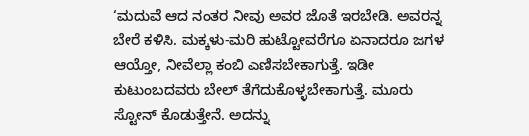‘ಮದುವೆ ಆದ ನಂತರ ನೀವು ಅವರ ಜೊತೆ ಇರಬೇಡಿ. ಅವರನ್ನ ಬೇರೆ ಕಳಿಸಿ. ಮಕ್ಕಳು-ಮರಿ ಹುಟ್ಟೋವರೆಗೂ ಏನಾದರೂ ಜಗಳ ಆಯ್ತೋ, ನೀವೆಲ್ಲಾ ಕಂಬಿ ಎಣಿಸಬೇಕಾಗುತ್ತೆ. ಇಡೀ ಕುಟುಂಬದವರು ಬೇಲ್‌ ತೆಗೆದುಕೊಳ್ಳಬೇಕಾಗುತ್ತೆ. ಮೂರು ಸ್ಟೋನ್‌ ಕೊಡುತ್ತೇನೆ. ಅದನ್ನು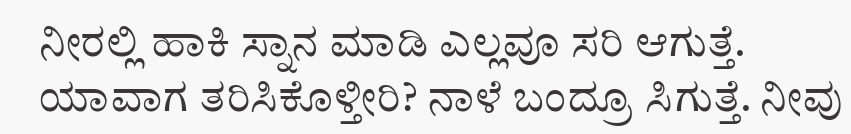ನೀರಲ್ಲಿ ಹಾಕಿ ಸ್ನಾನ ಮಾಡಿ ಎಲ್ಲವೂ ಸರಿ ಆಗುತ್ತೆ. ಯಾವಾಗ ತರಿಸಿಕೊಳ್ತೀರಿ? ನಾಳೆ ಬಂದ್ರೂ ಸಿಗುತ್ತೆ. ನೀವು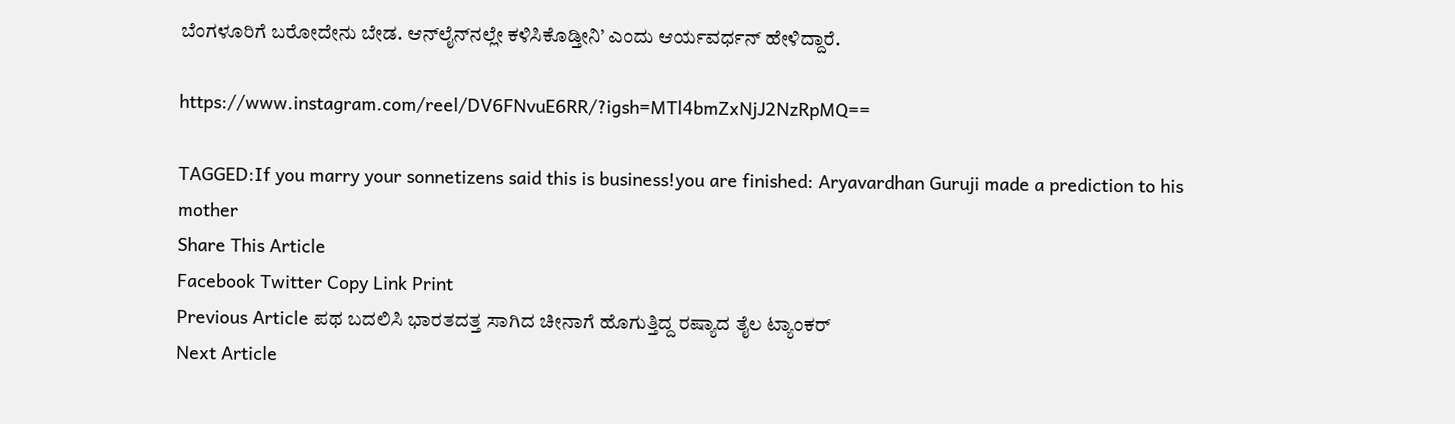ಬೆಂಗಳೂರಿಗೆ ಬರೋದೇನು ಬೇಡ. ಆನ್‌ಲೈನ್‌ನಲ್ಲೇ ಕಳಿಸಿಕೊಡ್ತೀನಿ’ ಎಂದು ಆರ್ಯವರ್ಧನ್‌ ಹೇಳಿದ್ದಾರೆ.

https://www.instagram.com/reel/DV6FNvuE6RR/?igsh=MTl4bmZxNjJ2NzRpMQ==

TAGGED:If you marry your sonnetizens said this is business!you are finished: Aryavardhan Guruji made a prediction to his mother
Share This Article
Facebook Twitter Copy Link Print
Previous Article ಪಥ ಬದಲಿಸಿ ಭಾರತದತ್ತ ಸಾಗಿದ ಚೀನಾಗೆ ಹೊಗುತ್ತಿದ್ದ ರಷ್ಯಾದ ತೈಲ ಟ್ಯಾಂಕರ್‌
Next Article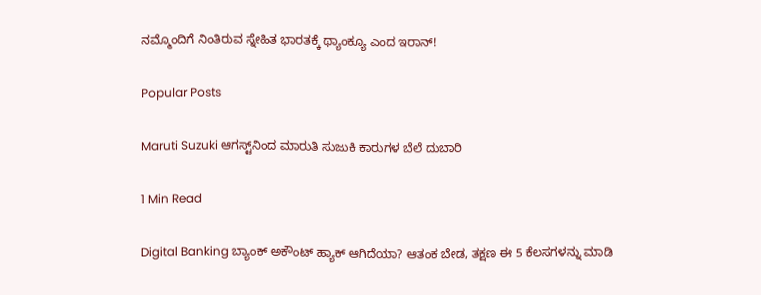ನಮ್ಮೊಂದಿಗೆ ನಿಂತಿರುವ ಸ್ನೇಹಿತ ಭಾರತಕ್ಕೆ ಥ್ಯಾಂಕ್ಯೂ ಎಂದ ಇರಾನ್!

Popular Posts

Maruti Suzuki ಆಗಸ್ಟ್‌ನಿಂದ ಮಾರುತಿ ಸುಜುಕಿ ಕಾರುಗಳ ಬೆಲೆ ದುಬಾರಿ

1 Min Read

Digital Banking ಬ್ಯಾಂಕ್ ಅಕೌಂಟ್ ಹ್ಯಾಕ್ ಆಗಿದೆಯಾ? ಆತಂಕ ಬೇಡ, ತಕ್ಷಣ ಈ 5 ಕೆಲಸಗಳನ್ನು ಮಾಡಿ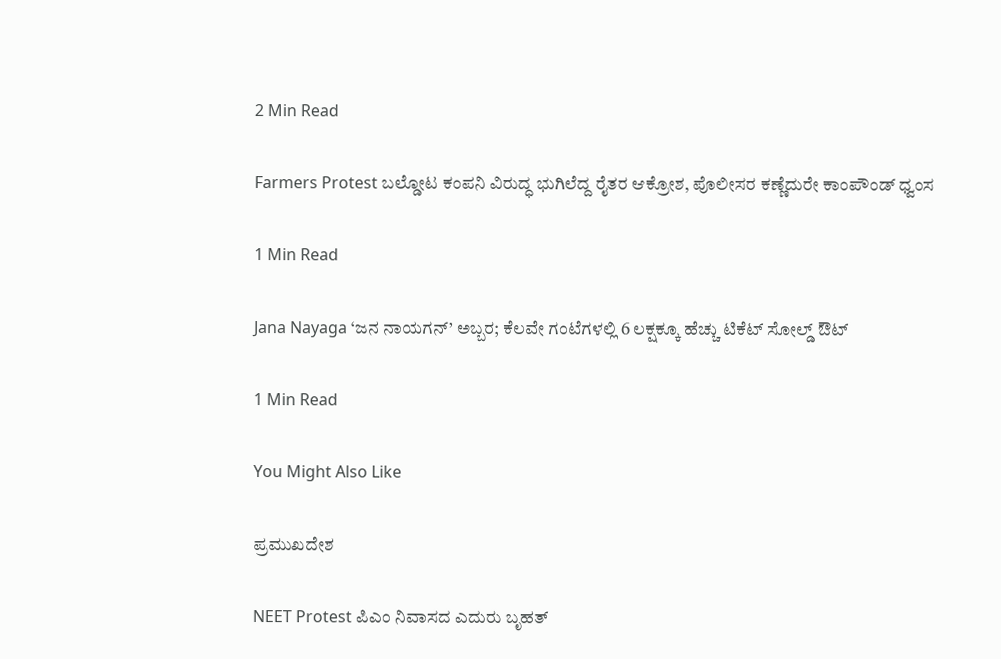2 Min Read

Farmers Protest ಬಲ್ಡೋಟ ಕಂಪನಿ ವಿರುದ್ಧ ಭುಗಿಲೆದ್ದ ರೈತರ ಆಕ್ರೋಶ, ಪೊಲೀಸರ ಕಣ್ಣೆದುರೇ ಕಾಂಪೌಂಡ್ ಧ್ವಂಸ

1 Min Read

Jana Nayaga ‘ಜನ ನಾಯಗನ್’ ಅಬ್ಬರ; ಕೆಲವೇ ಗಂಟೆಗಳಲ್ಲಿ 6 ಲಕ್ಷಕ್ಕೂ ಹೆಚ್ಚು ಟಿಕೆಟ್ ಸೋಲ್ಡ್ ಔಟ್

1 Min Read

You Might Also Like

ಪ್ರಮುಖದೇಶ

NEET Protest ಪಿಎಂ ನಿವಾಸದ ಎದುರು ಬೃಹತ್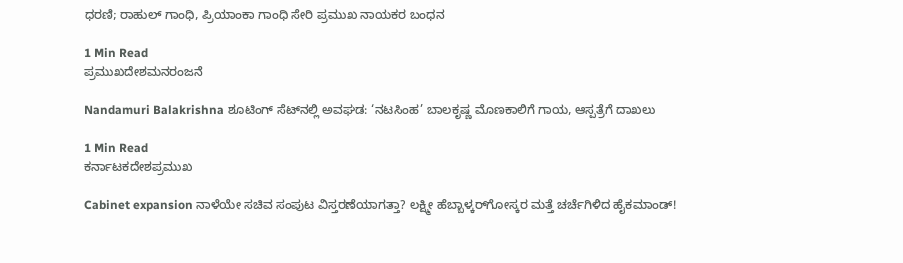ಧರಣಿ; ರಾಹುಲ್ ಗಾಂಧಿ, ಪ್ರಿಯಾಂಕಾ ಗಾಂಧಿ ಸೇರಿ ಪ್ರಮುಖ ನಾಯಕರ ಬಂಧನ

1 Min Read
ಪ್ರಮುಖದೇಶಮನರಂಜನೆ

Nandamuri Balakrishna ಶೂಟಿಂಗ್ ಸೆಟ್‌ನಲ್ಲಿ ಅವಘಡ: ‘ನಟಸಿಂಹ’ ಬಾಲಕೃಷ್ಣ ಮೊಣಕಾಲಿಗೆ ಗಾಯ, ಆಸ್ಪತ್ರೆಗೆ ದಾಖಲು

1 Min Read
ಕರ್ನಾಟಕದೇಶಪ್ರಮುಖ

Cabinet expansion ನಾಳೆಯೇ ಸಚಿವ ಸಂಪುಟ ವಿಸ್ತರಣೆಯಾಗತ್ತಾ? ಲಕ್ಷ್ಮೀ ಹೆಬ್ಬಾಳ್ಕರ್‌ಗೋಸ್ಕರ ಮತ್ತೆ ಚರ್ಚೆಗಿಳಿದ ಹೈಕಮಾಂಡ್!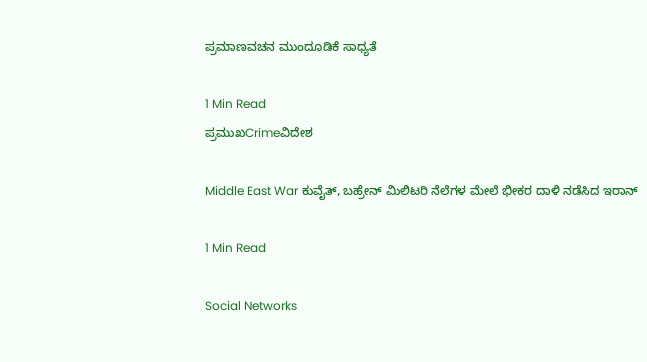ಪ್ರಮಾಣವಚನ ಮುಂದೂಡಿಕೆ ಸಾಧ್ಯತೆ

1 Min Read
ಪ್ರಮುಖCrimeವಿದೇಶ

Middle East War ಕುವೈತ್, ಬಹ್ರೇನ್ ಮಿಲಿಟರಿ ನೆಲೆಗಳ ಮೇಲೆ ಭೀಕರ ದಾಳಿ ನಡೆಸಿದ ಇರಾನ್

1 Min Read

Social Networks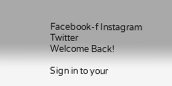Facebook-f Instagram Twitter
Welcome Back!

Sign in to your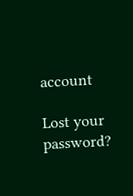account

Lost your password?